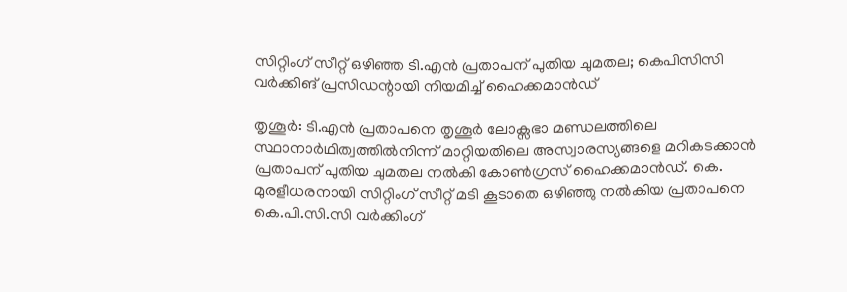സിറ്റിംഗ് സീറ്റ് ഒഴിഞ്ഞ ടി.എന്‍ പ്രതാപന് പുതിയ ചുമതല; കെപിസിസി വര്‍ക്കിങ് പ്രസിഡന്റായി നിയമിച്ച് ഹൈക്കമാന്‍ഡ്

തൃശൂര്‍: ടി.എന്‍ പ്രതാപനെ തൃശൂര്‍ ലോക്സഭാ മണ്ഡലത്തിലെ സ്ഥാനാര്‍ഥിത്വത്തില്‍നിന്ന് മാറ്റിയതിലെ അസ്വാരസ്യങ്ങളെ മറികടക്കാന്‍ പ്രതാപന് പുതിയ ചുമതല നല്‍കി കോണ്‍ഗ്രസ് ഹൈക്കമാന്‍ഡ്. കെ. മുരളീധരനായി സിറ്റിംഗ് സീറ്റ് മടി കൂടാതെ ഒഴിഞ്ഞു നല്‍കിയ പ്രതാപനെ കെ.പി.സി.സി വര്‍ക്കിംഗ്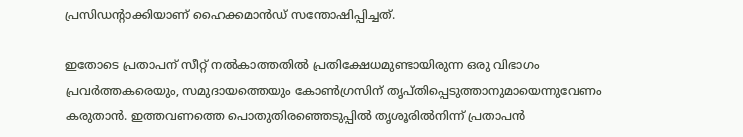പ്രസിഡന്റാക്കിയാണ് ഹൈക്കമാന്‍ഡ് സന്തോഷിപ്പിച്ചത്.

ഇതോടെ പ്രതാപന് സീറ്റ് നല്‍കാത്തതില്‍ പ്രതിക്ഷേധമുണ്ടായിരുന്ന ഒരു വിഭാഗം പ്രവര്‍ത്തകരെയും, സമുദായത്തെയും കോണ്‍ഗ്രസിന് തൃപ്തിപ്പെടുത്താനുമായെന്നുവേണം കരുതാന്‍. ഇത്തവണത്തെ പൊതുതിരഞ്ഞെടുപ്പില്‍ തൃശൂരില്‍നിന്ന് പ്രതാപന്‍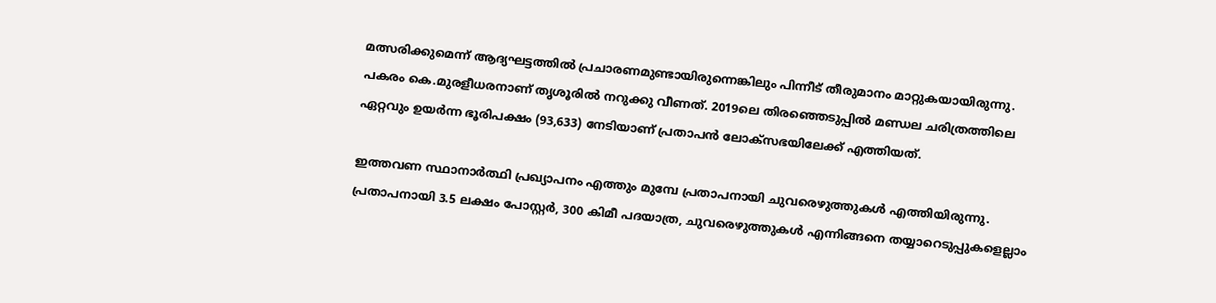മത്സരിക്കുമെന്ന് ആദ്യഘട്ടത്തില്‍ പ്രചാരണമുണ്ടായിരുന്നെങ്കിലും പിന്നീട് തീരുമാനം മാറ്റുകയായിരുന്നു. പകരം കെ.മുരളീധരനാണ് തൃശൂരില്‍ നറുക്കു വീണത്. 2019ലെ തിരഞ്ഞെടുപ്പില്‍ മണ്ഡല ചരിത്രത്തിലെ ഏറ്റവും ഉയര്‍ന്ന ഭൂരിപക്ഷം (93,633) നേടിയാണ് പ്രതാപന്‍ ലോക്‌സഭയിലേക്ക് എത്തിയത്.

ഇത്തവണ സ്ഥാനാര്‍ത്ഥി പ്രഖ്യാപനം എത്തും മുമ്പേ പ്രതാപനായി ചുവരെഴുത്തുകള്‍ എത്തിയിരുന്നു. പ്രതാപനായി 3.5 ലക്ഷം പോസ്റ്റര്‍, 300 കിമീ പദയാത്ര, ചുവരെഴുത്തുകള്‍ എന്നിങ്ങനെ തയ്യാറെടുപ്പുകളെല്ലാം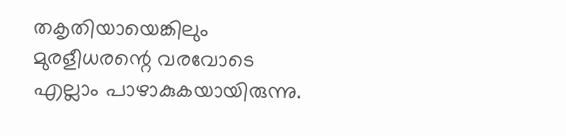തകൃതിയായെങ്കിലും മുരളീധരന്റെ വരവോടെ എല്ലാം പാഴാകുകയായിരുന്നു.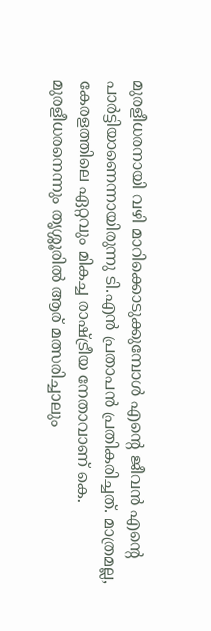മുരളീധരനായി വഴി മാറിക്കൊടുക്കുമ്പോള്‍ എന്റെ ജീവന്‍ എന്റെ പാര്‍ട്ടിയാണെന്നായിരുന്നു ടി.എന്‍ പ്രതാപന്‍ പ്രതികരിച്ചത്. മാത്രമല്ല, കേരളത്തിലെ ഏറ്റവും മികച്ച രാഷ്ട്രീയ നേതാവാണ് കെ. മുരളീധരനെന്നും തൃശ്ശൂരില്‍ ആര് മത്സരിച്ചാലും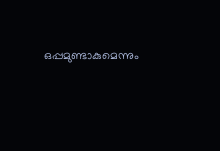ഒപ്പമുണ്ടാകുമെന്നും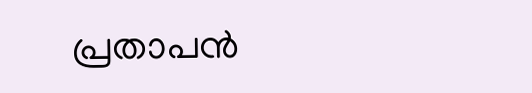പ്രതാപന്‍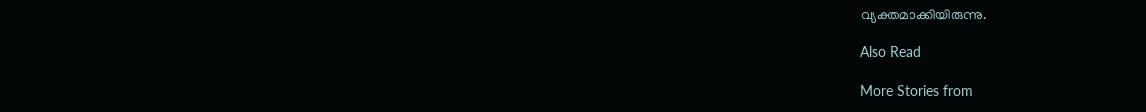വ്യക്തമാക്കിയിരുന്നു.

Also Read

More Stories from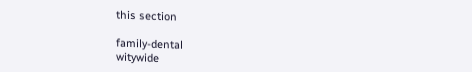this section

family-dental
witywide